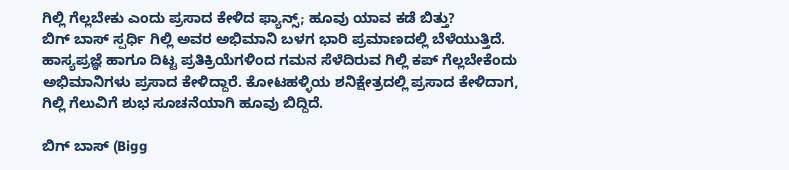ಗಿಲ್ಲಿ ಗೆಲ್ಲಬೇಕು ಎಂದು ಪ್ರಸಾದ ಕೇಳಿದ ಫ್ಯಾನ್ಸ್; ಹೂವು ಯಾವ ಕಡೆ ಬಿತ್ತು?
ಬಿಗ್ ಬಾಸ್ ಸ್ಪರ್ಧಿ ಗಿಲ್ಲಿ ಅವರ ಅಭಿಮಾನಿ ಬಳಗ ಭಾರಿ ಪ್ರಮಾಣದಲ್ಲಿ ಬೆಳೆಯುತ್ತಿದೆ. ಹಾಸ್ಯಪ್ರಜ್ಞೆ ಹಾಗೂ ದಿಟ್ಟ ಪ್ರತಿಕ್ರಿಯೆಗಳಿಂದ ಗಮನ ಸೆಳೆದಿರುವ ಗಿಲ್ಲಿ ಕಪ್ ಗೆಲ್ಲಬೇಕೆಂದು ಅಭಿಮಾನಿಗಳು ಪ್ರಸಾದ ಕೇಳಿದ್ದಾರೆ. ಕೋಟಹಳ್ಳಿಯ ಶನಿಕ್ಷೇತ್ರದಲ್ಲಿ ಪ್ರಸಾದ ಕೇಳಿದಾಗ, ಗಿಲ್ಲಿ ಗೆಲುವಿಗೆ ಶುಭ ಸೂಚನೆಯಾಗಿ ಹೂವು ಬಿದ್ದಿದೆ.

ಬಿಗ್ ಬಾಸ್ (Bigg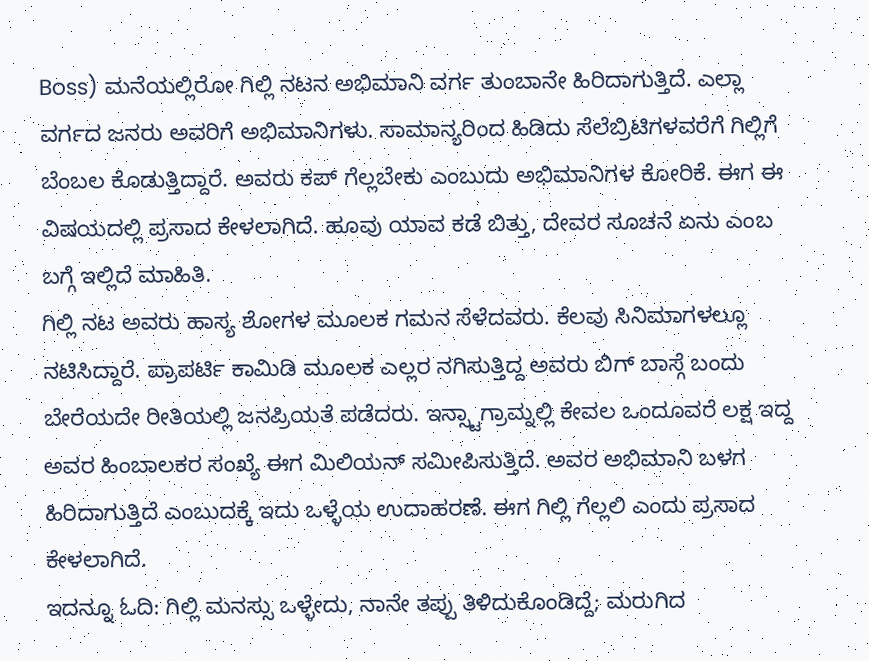Boss) ಮನೆಯಲ್ಲಿರೋ ಗಿಲ್ಲಿ ನಟನ ಅಭಿಮಾನಿ ವರ್ಗ ತುಂಬಾನೇ ಹಿರಿದಾಗುತ್ತಿದೆ. ಎಲ್ಲಾ ವರ್ಗದ ಜನರು ಅವರಿಗೆ ಅಭಿಮಾನಿಗಳು. ಸಾಮಾನ್ಯರಿಂದ ಹಿಡಿದು ಸೆಲೆಬ್ರಿಟಿಗಳವರೆಗೆ ಗಿಲ್ಲಿಗೆ ಬೆಂಬಲ ಕೊಡುತ್ತಿದ್ದಾರೆ. ಅವರು ಕಪ್ ಗೆಲ್ಲಬೇಕು ಎಂಬುದು ಅಭಿಮಾನಿಗಳ ಕೋರಿಕೆ. ಈಗ ಈ ವಿಷಯದಲ್ಲಿ ಪ್ರಸಾದ ಕೇಳಲಾಗಿದೆ. ಹೂವು ಯಾವ ಕಡೆ ಬಿತ್ತು, ದೇವರ ಸೂಚನೆ ಏನು ಎಂಬ ಬಗ್ಗೆ ಇಲ್ಲಿದೆ ಮಾಹಿತಿ.
ಗಿಲ್ಲಿ ನಟ ಅವರು ಹಾಸ್ಯ ಶೋಗಳ ಮೂಲಕ ಗಮನ ಸೆಳೆದವರು. ಕೆಲವು ಸಿನಿಮಾಗಳಲ್ಲೂ ನಟಿಸಿದ್ದಾರೆ. ಪ್ರಾಪರ್ಟಿ ಕಾಮಿಡಿ ಮೂಲಕ ಎಲ್ಲರ ನಗಿಸುತ್ತಿದ್ದ ಅವರು ಬಿಗ್ ಬಾಸ್ಗೆ ಬಂದು ಬೇರೆಯದೇ ರೀತಿಯಲ್ಲಿ ಜನಪ್ರಿಯತೆ ಪಡೆದರು. ಇನ್ಸ್ಟಾಗ್ರಾಮ್ನಲ್ಲಿ ಕೇವಲ ಒಂದೂವರೆ ಲಕ್ಷ ಇದ್ದ ಅವರ ಹಿಂಬಾಲಕರ ಸಂಖ್ಯೆ ಈಗ ಮಿಲಿಯನ್ ಸಮೀಪಿಸುತ್ತಿದೆ. ಅವರ ಅಭಿಮಾನಿ ಬಳಗ ಹಿರಿದಾಗುತ್ತಿದೆ ಎಂಬುದಕ್ಕೆ ಇದು ಒಳ್ಳೆಯ ಉದಾಹರಣೆ. ಈಗ ಗಿಲ್ಲಿ ಗೆಲ್ಲಲಿ ಎಂದು ಪ್ರಸಾದ ಕೇಳಲಾಗಿದೆ.
ಇದನ್ನೂ ಓದಿ: ಗಿಲ್ಲಿ ಮನಸ್ಸು ಒಳ್ಳೇದು, ನಾನೇ ತಪ್ಪು ತಿಳಿದುಕೊಂಡಿದ್ದೆ; ಮರುಗಿದ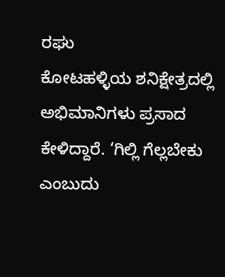ರಘು
ಕೋಟಹಳ್ಳಿಯ ಶನಿಕ್ಷೇತ್ರದಲ್ಲಿ ಅಭಿಮಾನಿಗಳು ಪ್ರಸಾದ ಕೇಳಿದ್ದಾರೆ. ‘ಗಿಲ್ಲಿ ಗೆಲ್ಲಬೇಕು ಎಂಬುದು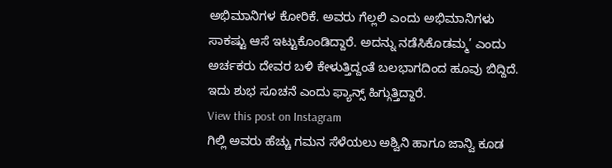ಅಭಿಮಾನಿಗಳ ಕೋರಿಕೆ. ಅವರು ಗೆಲ್ಲಲಿ ಎಂದು ಅಭಿಮಾನಿಗಳು ಸಾಕಷ್ಟು ಆಸೆ ಇಟ್ಟುಕೊಂಡಿದ್ದಾರೆ. ಅದನ್ನು ನಡೆಸಿಕೊಡಮ್ಮ’ ಎಂದು ಅರ್ಚಕರು ದೇವರ ಬಳಿ ಕೇಳುತ್ತಿದ್ದಂತೆ ಬಲಭಾಗದಿಂದ ಹೂವು ಬಿದ್ದಿದೆ. ಇದು ಶುಭ ಸೂಚನೆ ಎಂದು ಫ್ಯಾನ್ಸ್ ಹಿಗ್ಗುತ್ತಿದ್ದಾರೆ.
View this post on Instagram
ಗಿಲ್ಲಿ ಅವರು ಹೆಚ್ಚು ಗಮನ ಸೆಳೆಯಲು ಅಶ್ವಿನಿ ಹಾಗೂ ಜಾನ್ವಿ ಕೂಡ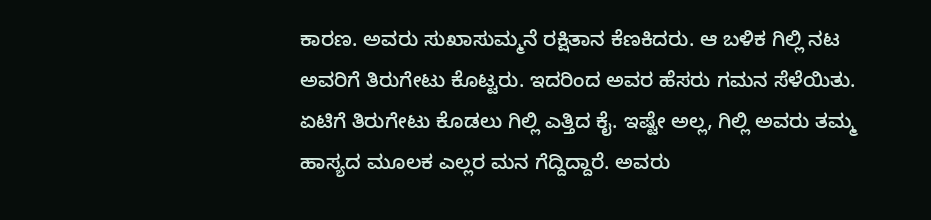ಕಾರಣ. ಅವರು ಸುಖಾಸುಮ್ಮನೆ ರಕ್ಷಿತಾನ ಕೆಣಕಿದರು. ಆ ಬಳಿಕ ಗಿಲ್ಲಿ ನಟ ಅವರಿಗೆ ತಿರುಗೇಟು ಕೊಟ್ಟರು. ಇದರಿಂದ ಅವರ ಹೆಸರು ಗಮನ ಸೆಳೆಯಿತು. ಏಟಿಗೆ ತಿರುಗೇಟು ಕೊಡಲು ಗಿಲ್ಲಿ ಎತ್ತಿದ ಕೈ. ಇಷ್ಟೇ ಅಲ್ಲ, ಗಿಲ್ಲಿ ಅವರು ತಮ್ಮ ಹಾಸ್ಯದ ಮೂಲಕ ಎಲ್ಲರ ಮನ ಗೆದ್ದಿದ್ದಾರೆ. ಅವರು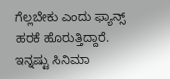ಗೆಲ್ಲಬೇಕು ಎಂದು ಫ್ಯಾನ್ಸ್ ಹರಕೆ ಹೊರುತ್ತಿದ್ದಾರೆ.
ಇನ್ನಷ್ಟು ಸಿನಿಮಾ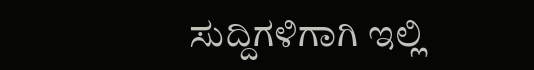ಸುದ್ದಿಗಳಿಗಾಗಿ ಇಲ್ಲಿ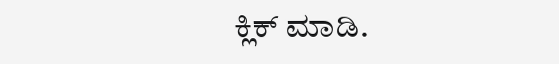ಕ್ಲಿಕ್ ಮಾಡಿ.